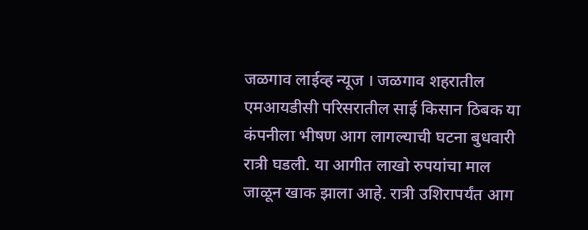जळगाव लाईव्ह न्यूज । जळगाव शहरातील एमआयडीसी परिसरातील साई किसान ठिबक या कंपनीला भीषण आग लागल्याची घटना बुधवारी रात्री घडली. या आगीत लाखो रुपयांचा माल जाळून खाक झाला आहे. रात्री उशिरापर्यंत आग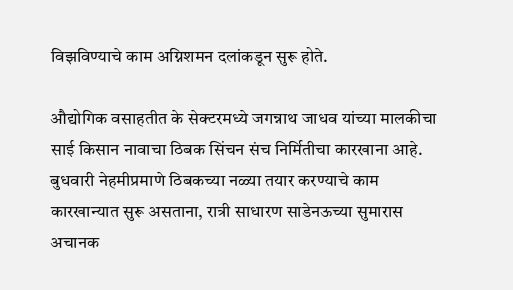विझविण्याचे काम अग्निशमन दलांकडून सुरू होते.

औद्योगिक वसाहतीत के सेक्टरमध्ये जगन्नाथ जाधव यांच्या मालकीचा साई किसान नावाचा ठिबक सिंचन संच निर्मितीचा कारखाना आहे. बुधवारी नेहमीप्रमाणे ठिबकच्या नळ्या तयार करण्याचे काम कारखान्यात सुरू असताना, रात्री साधारण साडेनऊच्या सुमारास अचानक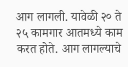आग लागली. यावेळी २० ते २५ कामगार आतमध्ये काम करत होते. आग लागल्याचे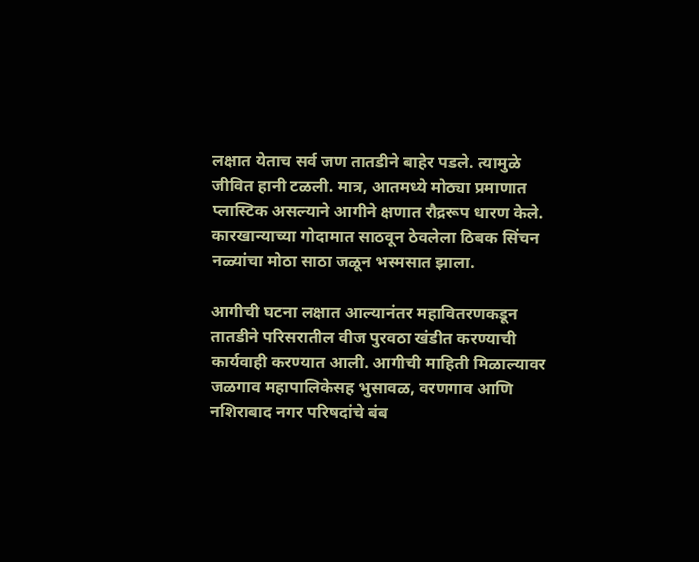लक्षात येताच सर्व जण तातडीने बाहेर पडले. त्यामुळे जीवित हानी टळली. मात्र, आतमध्ये मोठ्या प्रमाणात प्लास्टिक असल्याने आगीने क्षणात रौद्ररूप धारण केले. कारखान्याच्या गोदामात साठवून ठेवलेला ठिबक सिंचन नळ्यांचा मोठा साठा जळून भस्मसात झाला.

आगीची घटना लक्षात आल्यानंतर महावितरणकडून तातडीने परिसरातील वीज पुरवठा खंडीत करण्याची कार्यवाही करण्यात आली. आगीची माहिती मिळाल्यावर जळगाव महापालिकेसह भुसावळ, वरणगाव आणि नशिराबाद नगर परिषदांचे बंब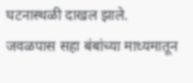घटनास्थळी दाखल झाले.
जवळपास सहा बंबांच्या माध्यमातून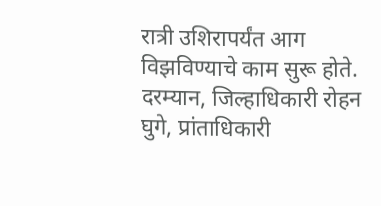रात्री उशिरापर्यंत आग विझविण्याचे काम सुरू होते. दरम्यान, जिल्हाधिकारी रोहन घुगे, प्रांताधिकारी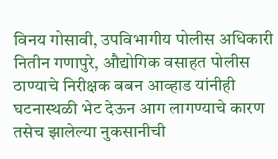विनय गोसावी, उपविभागीय पोलीस अधिकारी नितीन गणापुरे, औद्योगिक वसाहत पोलीस ठाण्याचे निरीक्षक बबन आव्हाड यांनीही घटनास्थळी भेट देऊन आग लागण्याचे कारण तसेच झालेल्या नुकसानीची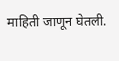माहिती जाणून घेतली.